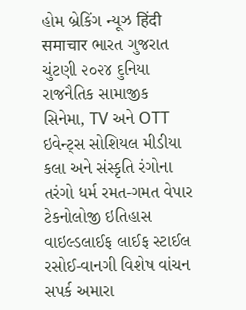હોમ બ્રેકિંગ ન્યૂઝ हिंदी समाचार ભારત ગુજરાત ચુંટણી ૨૦૨૪ દુનિયા રાજનૈતિક સામાજીક સિનેમા, TV અને OTT ઇવેન્ટ્સ સોશિયલ મીડીયા કલા અને સંસ્કૃતિ રંગોના તરંગો ધર્મ રમત-ગમત વેપાર ટેકનોલોજી ઇતિહાસ વાઇલ્ડલાઈફ લાઈફ સ્ટાઈલ રસોઈ-વાનગી વિશેષ વાંચન સપર્ક અમારા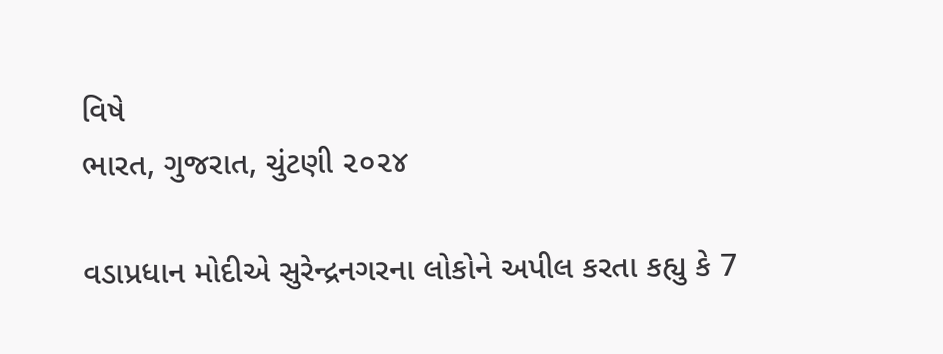વિષે
ભારત, ગુજરાત, ચુંટણી ૨૦૨૪

વડાપ્રધાન મોદીએ સુરેન્દ્રનગરના લોકોને અપીલ કરતા કહ્યુ કે 7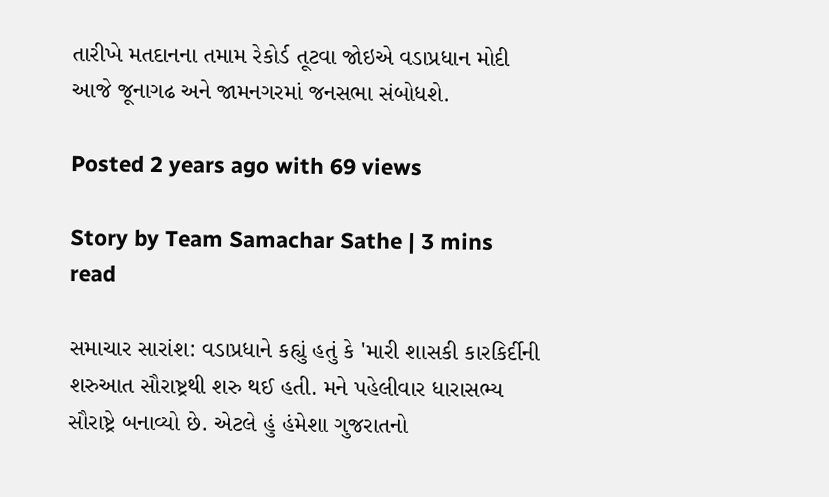તારીખે મતદાનના તમામ રેકોર્ડ તૂટવા જોઇએ વડાપ્રધાન મોદી આજે જૂનાગઢ અને જામનગરમાં જનસભા સંબોધશે.

Posted 2 years ago with 69 views

Story by Team Samachar Sathe | 3 mins read

સમાચાર સારાંશ: વડાપ્રધાને કહ્યું હતું કે 'મારી શાસકી કારકિર્દીની શરુઆત સૌરાષ્ટ્રથી શરુ થઈ હતી. મને પહેલીવાર ધારાસભ્ય સૌરાષ્ટ્રે બનાવ્યો છે. એટલે હું હંમેશા ગુજરાતનો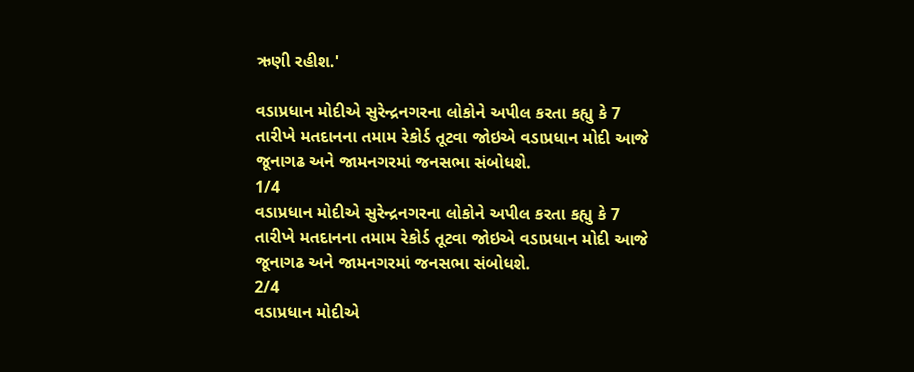ઋણી રહીશ.'

વડાપ્રધાન મોદીએ સુરેન્દ્રનગરના લોકોને અપીલ કરતા કહ્યુ કે 7 તારીખે મતદાનના તમામ રેકોર્ડ તૂટવા જોઇએ વડાપ્રધાન મોદી આજે જૂનાગઢ અને જામનગરમાં જનસભા સંબોધશે.
1/4
વડાપ્રધાન મોદીએ સુરેન્દ્રનગરના લોકોને અપીલ કરતા કહ્યુ કે 7 તારીખે મતદાનના તમામ રેકોર્ડ તૂટવા જોઇએ વડાપ્રધાન મોદી આજે જૂનાગઢ અને જામનગરમાં જનસભા સંબોધશે.
2/4
વડાપ્રધાન મોદીએ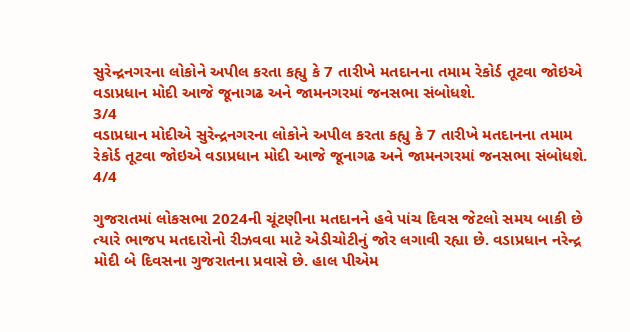સુરેન્દ્રનગરના લોકોને અપીલ કરતા કહ્યુ કે 7 તારીખે મતદાનના તમામ રેકોર્ડ તૂટવા જોઇએ વડાપ્રધાન મોદી આજે જૂનાગઢ અને જામનગરમાં જનસભા સંબોધશે.
3/4
વડાપ્રધાન મોદીએ સુરેન્દ્રનગરના લોકોને અપીલ કરતા કહ્યુ કે 7 તારીખે મતદાનના તમામ રેકોર્ડ તૂટવા જોઇએ વડાપ્રધાન મોદી આજે જૂનાગઢ અને જામનગરમાં જનસભા સંબોધશે.
4/4

ગુજરાતમાં લોકસભા 2024ની ચૂંટણીના મતદાનને હવે પાંચ દિવસ જેટલો સમય બાકી છે ત્યારે ભાજપ મતદારોનો રીઝવવા માટે એડીચોટીનું જોર લગાવી રહ્યા છે. વડાપ્રધાન નરેન્દ્ર મોદી બે દિવસના ગુજરાતના પ્રવાસે છે. હાલ પીએમ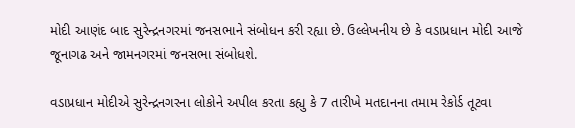મોદી આણંદ બાદ સુરેન્દ્રનગરમાં જનસભાને સંબોધન કરી રહ્યા છે. ઉલ્લેખનીય છે કે વડાપ્રધાન મોદી આજે જૂનાગઢ અને જામનગરમાં જનસભા સંબોધશે.

વડાપ્રધાન મોદીએ સુરેન્દ્રનગરના લોકોને અપીલ કરતા કહ્યુ કે 7 તારીખે મતદાનના તમામ રેકોર્ડ તૂટવા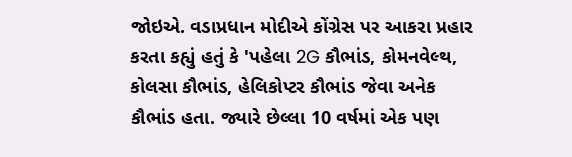જોઇએ. વડાપ્રધાન મોદીએ કોંગ્રેસ પર આકરા પ્રહાર કરતા કહ્યું હતું કે 'પહેલા 2G કૌભાંડ, કોમનવેલ્થ, કોલસા કૌભાંડ, હેલિકોપ્ટર કૌભાંડ જેવા અનેક કૌભાંડ હતા. જ્યારે છેલ્લા 10 વર્ષમાં એક પણ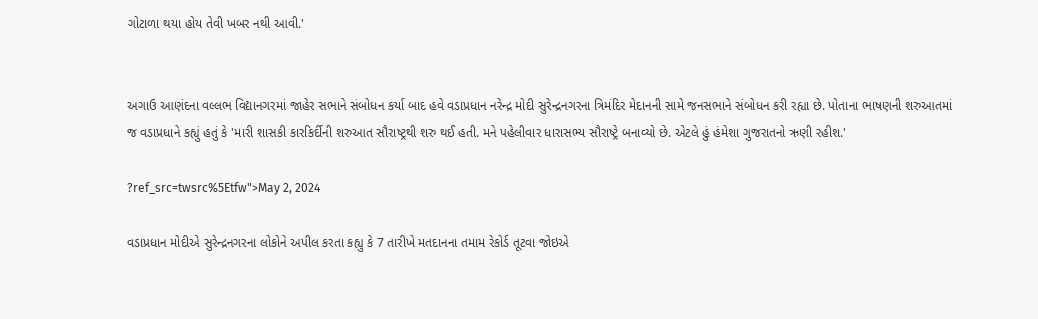ગોટાળા થયા હોય તેવી ખબર નથી આવી.'


અગાઉ આણંદના વલ્લભ વિદ્યાનગરમાં જાહેર સભાને સંબોધન કર્યા બાદ હવે વડાપ્રધાન નરેન્દ્ર મોદી સુરેન્દ્રનગરના ત્રિમંદિર મેદાનની સામે જનસભાને સંબોધન કરી રહ્યા છે. પોતાના ભાષણની શરુઆતમાં જ વડાપ્રધાને કહ્યું હતું કે 'મારી શાસકી કારકિર્દીની શરુઆત સૌરાષ્ટ્રથી શરુ થઈ હતી. મને પહેલીવાર ધારાસભ્ય સૌરાષ્ટ્રે બનાવ્યો છે. એટલે હું હંમેશા ગુજરાતનો ઋણી રહીશ.'

?ref_src=twsrc%5Etfw">May 2, 2024

વડાપ્રધાન મોદીએ સુરેન્દ્રનગરના લોકોને અપીલ કરતા કહ્યુ કે 7 તારીખે મતદાનના તમામ રેકોર્ડ તૂટવા જોઇએ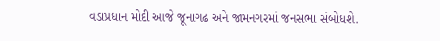વડાપ્રધાન મોદી આજે જૂનાગઢ અને જામનગરમાં જનસભા સંબોધશે.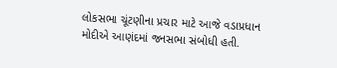લોકસભા ચૂંટણીના પ્રચાર માટે આજે વડાપ્રધાન મોદીએ આણંદમાં જનસભા સંબોધી હતી.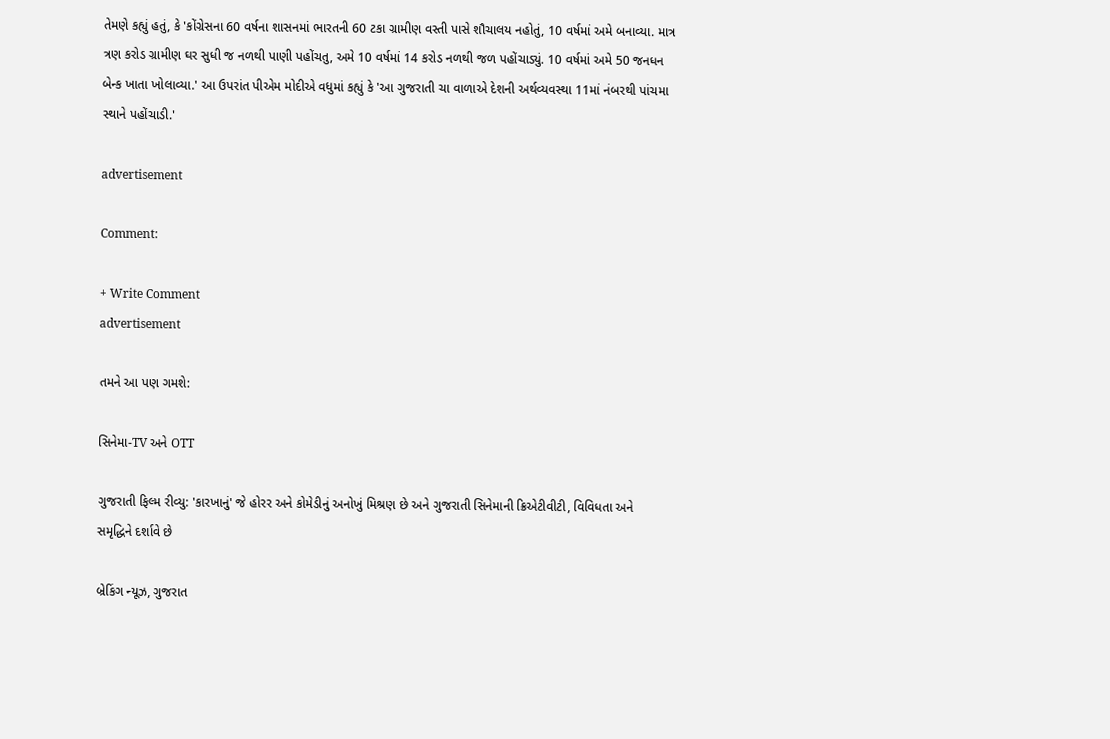તેમણે કહ્યું હતું, કે 'કોંગ્રેસના 60 વર્ષના શાસનમાં ભારતની 60 ટકા ગ્રામીણ વસ્તી પાસે શૌચાલય નહોતું, 10 વર્ષમાં અમે બનાવ્યા. માત્ર ત્રણ કરોડ ગ્રામીણ ઘર સુધી જ નળથી પાણી પહોંચતુ, અમે 10 વર્ષમાં 14 કરોડ નળથી જળ પહોંચાડ્યું. 10 વર્ષમાં અમે 50 જનધન બેન્ક ખાતા ખોલાવ્યા.' આ ઉપરાંત પીએમ મોદીએ વધુમાં કહ્યું કે 'આ ગુજરાતી ચા વાળાએ દેશની અર્થવ્યવસ્થા 11માં નંબરથી પાંચમા સ્થાને પહોંચાડી.'

advertisement

Comment:

+ Write Comment
advertisement

તમને આ પણ ગમશે:

સિનેમા-TV અને OTT

ગુજરાતી ફિલ્મ રીવ્યુ: 'કારખાનું' જે હોરર અને કોમેડીનું અનોખું મિશ્રણ છે અને ગુજરાતી સિનેમાની ક્રિએટીવીટી, વિવિધતા અને સમૃદ્ધિને દર્શાવે છે

બ્રેકિંગ ન્યૂઝ, ગુજરાત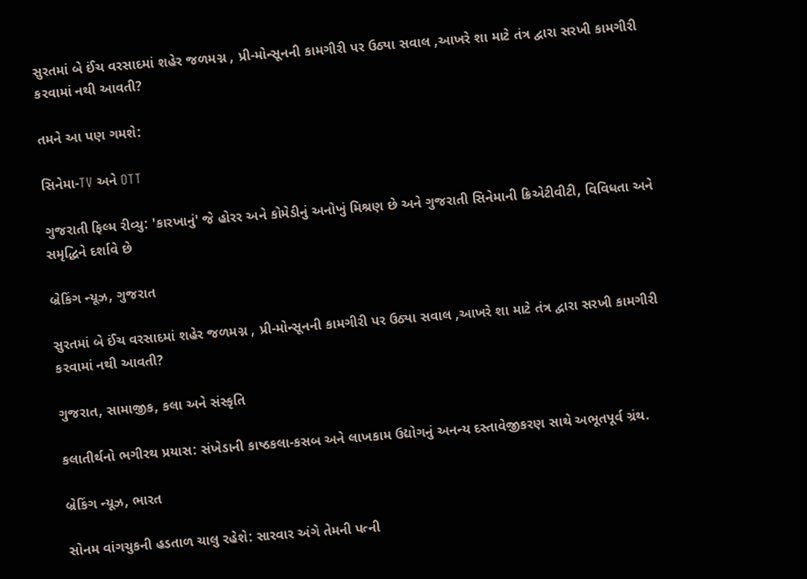સુરતમાં બે ઈંચ વરસાદમાં શહેર જળમગ્ન , પ્રી-મોન્સૂનની કામગીરી પર ઉઠ્યા સવાલ ,આખરે શા માટે તંત્ર દ્વારા સરખી કામગીરી કરવામાં નથી આવતી?

તમને આ પણ ગમશે:

સિનેમા-TV અને OTT

ગુજરાતી ફિલ્મ રીવ્યુ: 'કારખાનું' જે હોરર અને કોમેડીનું અનોખું મિશ્રણ છે અને ગુજરાતી સિનેમાની ક્રિએટીવીટી, વિવિધતા અને સમૃદ્ધિને દર્શાવે છે

બ્રેકિંગ ન્યૂઝ, ગુજરાત

સુરતમાં બે ઈંચ વરસાદમાં શહેર જળમગ્ન , પ્રી-મોન્સૂનની કામગીરી પર ઉઠ્યા સવાલ ,આખરે શા માટે તંત્ર દ્વારા સરખી કામગીરી કરવામાં નથી આવતી?

ગુજરાત, સામાજીક, કલા અને સંસ્કૃતિ

કલાતીર્થનો ભગીરથ પ્રયાસ: સંખેડાની કાષ્ઠકલા-કસબ અને લાખકામ ઉદ્યોગનું અનન્ય દસ્તાવેજીકરણ સાથે અભૂતપૂર્વ ગ્રંથ.

બ્રેકિંગ ન્યૂઝ, ભારત

સોનમ વાંગચુકની હડતાળ ચાલુ રહેશે: સારવાર અંગે તેમની પત્ની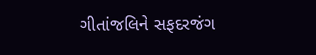ગીતાંજલિને સફદરજંગ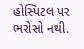હોસ્પિટલ પર ભરોસો નથી.